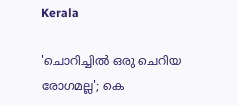Kerala

'ചൊറിച്ചില്‍ ഒരു ചെറിയ രോഗമല്ല'; കെ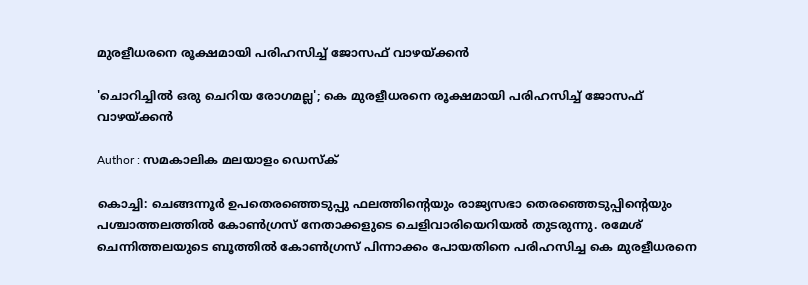മുരളീധരനെ രൂക്ഷമായി പരിഹസിച്ച് ജോസഫ് വാഴയ്ക്കന്‍

'ചൊറിച്ചില്‍ ഒരു ചെറിയ രോഗമല്ല'; കെ മുരളീധരനെ രൂക്ഷമായി പരിഹസിച്ച് ജോസഫ് വാഴയ്ക്കന്‍

Author : സമകാലിക മലയാളം ഡെസ്ക്

കൊച്ചി: ചെങ്ങന്നൂര്‍ ഉപതെരഞ്ഞെടുപ്പു ഫലത്തിന്റെയും രാജ്യസഭാ തെരഞ്ഞെടുപ്പിന്റെയും പശ്ചാത്തലത്തില്‍ കോണ്‍ഗ്രസ് നേതാക്കളുടെ ചെളിവാരിയെറിയല്‍ തുടരുന്നു. രമേശ് ചെന്നിത്തലയുടെ ബൂത്തില്‍ കോണ്‍ഗ്രസ് പിന്നാക്കം പോയതിനെ പരിഹസിച്ച കെ മുരളീധരനെ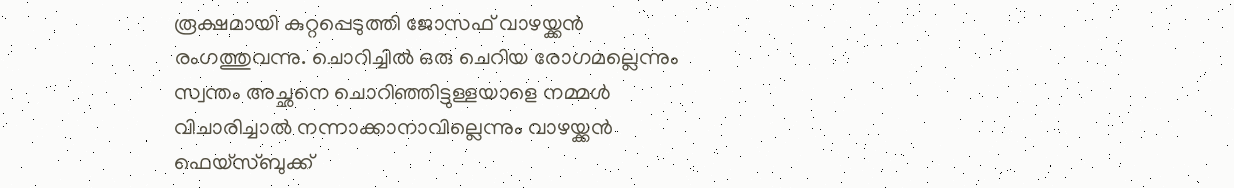രൂക്ഷമായി കുറ്റപ്പെടുത്തി ജോസഫ് വാഴയ്ക്കന്‍ രംഗത്തുവന്നു. ചൊറിച്ചില്‍ ഒരു ചെറിയ രോഗമല്ലെന്നും സ്വന്തം അച്ഛനെ ചൊറിഞ്ഞിട്ടുള്ളയാളെ നമ്മള്‍ വിചാരിച്ചാല്‍ നന്നാക്കാനാവില്ലെന്നും വാഴയ്ക്കന്‍ ഫെയ്‌സ്ബുക്ക്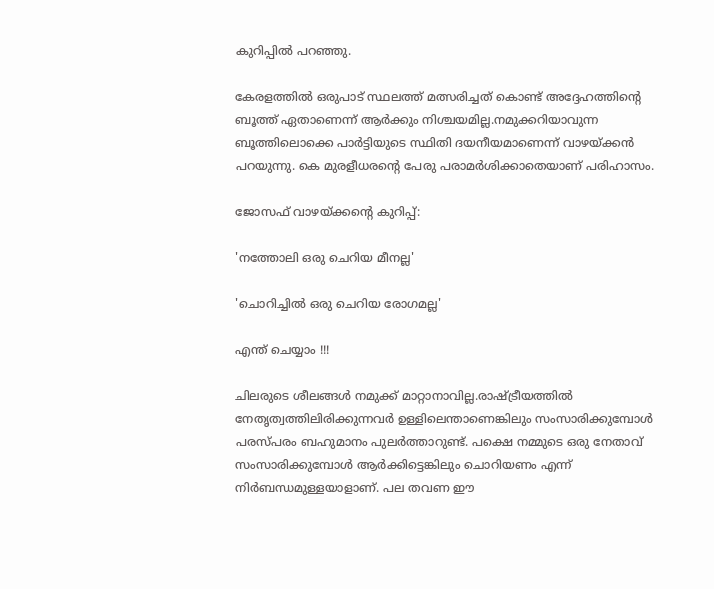കുറിപ്പില്‍ പറഞ്ഞു.

കേരളത്തില്‍ ഒരുപാട് സ്ഥലത്ത് മത്സരിച്ചത് കൊണ്ട് അദ്ദേഹത്തിന്റെ ബൂത്ത് ഏതാണെന്ന് ആര്‍ക്കും നിശ്ചയമില്ല.നമുക്കറിയാവുന്ന ബൂത്തിലൊക്കെ പാര്‍ട്ടിയുടെ സ്ഥിതി ദയനീയമാണെന്ന് വാഴയ്ക്കന്‍ പറയുന്നു. കെ മുരളീധരന്റെ പേരു പരാമര്‍ശിക്കാതെയാണ് പരിഹാസം.

ജോസഫ് വാഴയ്ക്കന്റെ കുറിപ്പ്:

'നത്തോലി ഒരു ചെറിയ മീനല്ല'

'ചൊറിച്ചില്‍ ഒരു ചെറിയ രോഗമല്ല'

എന്ത് ചെയ്യാം !!!

ചിലരുടെ ശീലങ്ങള്‍ നമുക്ക് മാറ്റാനാവില്ല.രാഷ്ട്രീയത്തില്‍ നേതൃത്വത്തിലിരിക്കുന്നവര്‍ ഉള്ളിലെന്താണെങ്കിലും സംസാരിക്കുമ്പോള്‍ പരസ്പരം ബഹുമാനം പുലര്‍ത്താറുണ്ട്. പക്ഷെ നമ്മുടെ ഒരു നേതാവ് സംസാരിക്കുമ്പോള്‍ ആര്‍ക്കിട്ടെങ്കിലും ചൊറിയണം എന്ന് നിര്‍ബന്ധമുള്ളയാളാണ്. പല തവണ ഈ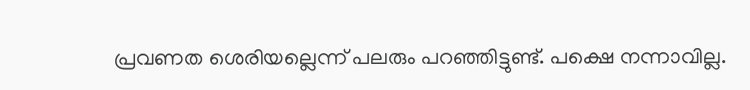പ്രവണത ശെരിയല്ലെന്ന് പലരും പറഞ്ഞിട്ടുണ്ട്. പക്ഷെ നന്നാവില്ല.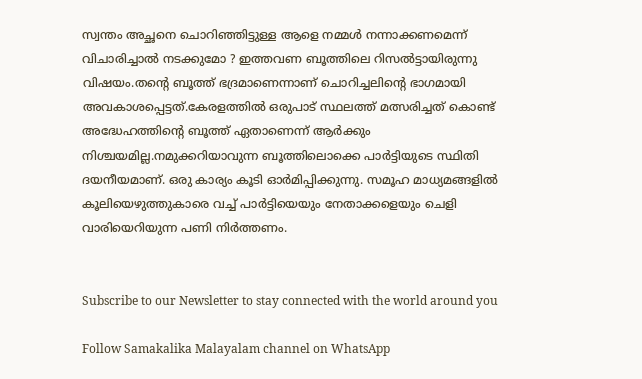സ്വന്തം അച്ഛനെ ചൊറിഞ്ഞിട്ടുള്ള ആളെ നമ്മള്‍ നന്നാക്കണമെന്ന് വിചാരിച്ചാല്‍ നടക്കുമോ ? ഇത്തവണ ബൂത്തിലെ റിസല്‍ട്ടായിരുന്നു വിഷയം.തന്റെ ബൂത്ത് ഭദ്രമാണെന്നാണ് ചൊറിച്ചലിന്റെ ഭാഗമായി അവകാശപ്പെട്ടത്.കേരളത്തില്‍ ഒരുപാട് സ്ഥലത്ത് മത്സരിച്ചത് കൊണ്ട് അദ്ധേഹത്തിന്റെ ബൂത്ത് ഏതാണെന്ന് ആര്‍ക്കും നിശ്ചയമില്ല.നമുക്കറിയാവുന്ന ബൂത്തിലൊക്കെ പാര്‍ട്ടിയുടെ സ്ഥിതി ദയനീയമാണ്. ഒരു കാര്യം കൂടി ഓര്‍മിപ്പിക്കുന്നു. സമൂഹ മാധ്യമങ്ങളില്‍ കൂലിയെഴുത്തുകാരെ വച്ച് പാര്‍ട്ടിയെയും നേതാക്കളെയും ചെളി വാരിയെറിയുന്ന പണി നിര്‍ത്തണം.


Subscribe to our Newsletter to stay connected with the world around you

Follow Samakalika Malayalam channel on WhatsApp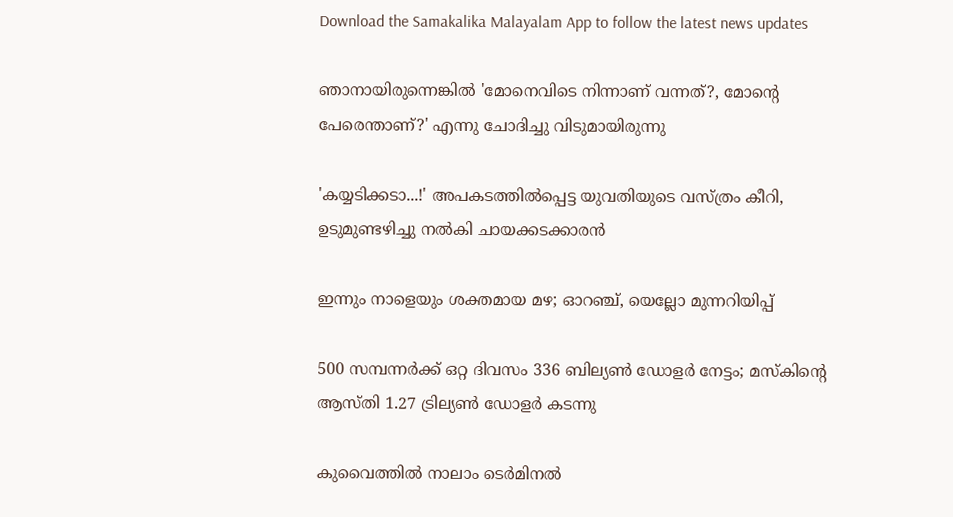Download the Samakalika Malayalam App to follow the latest news updates

ഞാനായിരുന്നെങ്കില്‍ 'മോനെവിടെ നിന്നാണ് വന്നത്?, മോന്റെ പേരെന്താണ്?' എന്നു ചോദിച്ചു വിടുമായിരുന്നു

'കയ്യടിക്കടാ...!' അപകടത്തില്‍പ്പെട്ട യുവതിയുടെ വസ്ത്രം കീറി, ഉടുമുണ്ടഴിച്ചു നല്‍കി ചായക്കടക്കാരന്‍

ഇന്നും നാളെയും ശക്തമായ മഴ; ഓറഞ്ച്, യെല്ലോ മുന്നറിയിപ്പ്

500 സമ്പന്നര്‍ക്ക് ഒറ്റ ദിവസം 336 ബില്യണ്‍ ഡോളര്‍ നേട്ടം; മസ്‌കിന്റെ ആസ്തി 1.27 ട്രില്യണ്‍ ഡോളര്‍ കടന്നു

കുവൈത്തില്‍ നാലാം ടെര്‍മിനല്‍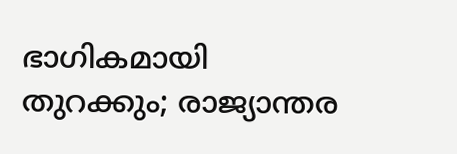ഭാഗികമായി തുറക്കും; രാജ്യാന്തര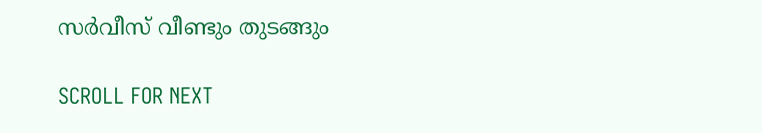സര്‍വീസ് വീണ്ടും തുടങ്ങും

SCROLL FOR NEXT